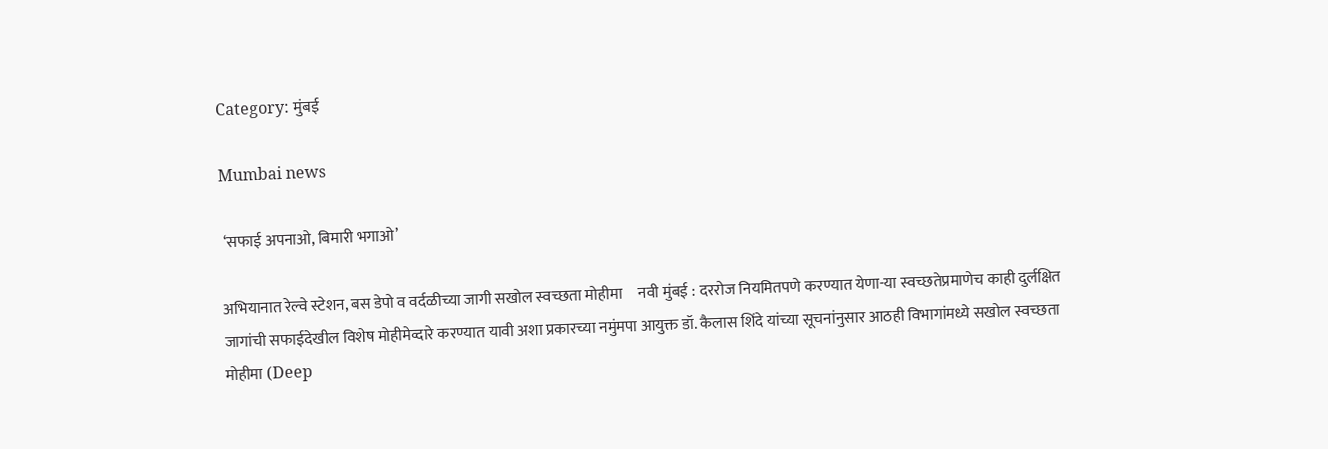Category: मुंबई

Mumbai news

 ‘सफाई अपनाओ, बिमारी भगाओ’

अभियानात रेल्वे स्टेशन, बस डेपो व वर्दळीच्या जागी सखोल स्वच्छता मोहीमा     नवी मुंबई : दररोज नियमितपणे करण्यात येणा-या स्वच्छतेप्रमाणेच काही दुर्लक्षित जागांची सफाईदेखील विशेष मोहीमेव्दारे करण्यात यावी अशा प्रकारच्या नमुंमपा आयुक्त डॉ. कैलास शिंदे यांच्या सूचनांनुसार आठही विभागांमध्ये सखोल स्वच्छता मोहीमा (Deep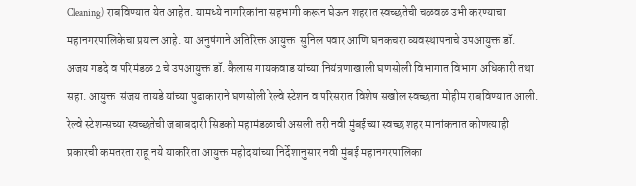Cleaning) राबविण्यात येत आहेत. यामध्ये नागरिकांना सहभागी करून घेऊन शहरात स्वच्छतेची चळवळ उभी करण्याचा महानगरपालिकेचा प्रयत्न आहे. या अनुषंगाने अतिरिक्त आयुक्त  सुनिल पवार आणि घनकचरा व्यवस्थापनाचे उपआयुक्त डॉ. अजय गडदे व परिमंडळ 2 चे उपआयुक्त डॉ. कैलास गायकवाड यांच्या नियंत्रणाखाली घणसोली विभागात विभाग अधिकारी तथा सहा. आयुक्त  संजय तायडे यांच्या पुढाकाराने घणसोली रेल्वे स्टेशन व परिसरात विशेष सखोल स्वच्छता मोहीम राबविण्यात आली. रेल्वे स्टेशन्सच्या स्वच्छतेची जबाबदारी सिडको महामंडळाची असली तरी नवी मुंबईच्या स्वच्छ शहर मानांकनात कोणत्याही प्रकारची कमतरता राहू नये याकरिता आयुक्त महोदयांच्या निर्देशानुसार नवी मुंबई महानगरपालिका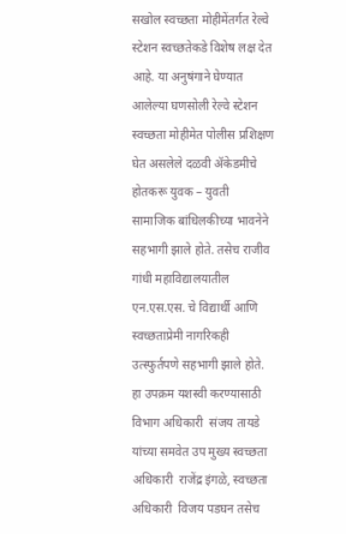सखोल स्वच्छता मोहीमेंतर्गत रेल्वे स्टेशन स्वच्छतेकडे विशेष लक्ष देत आहे. या अनुषंगाने घेण्यात आलेल्या घणसोली रेल्वे स्टेशन स्वच्छता मोहीमेत पोलीस प्रशिक्षण घेत असलेले दळवी ॲकेडमीचे होतकरू युवक – युवती सामाजिक बांधिलकीच्या भावनेने सहभागी झाले होते. तसेच राजीव गांधी महाविद्यालयातील एन.एस.एस. चे विद्यार्थी आणि स्वच्छताप्रेमी नागरिकही उत्स्फुर्तपणे सहभागी झाले होते. हा उपक्रम यशस्वी करण्यासाठी विभाग अधिकारी  संजय तायडे यांच्या समवेत उप मुख्य स्वच्छता अधिकारी  राजेंद्र इंगळे, स्वच्छता अधिकारी  विजय पडघन तसेच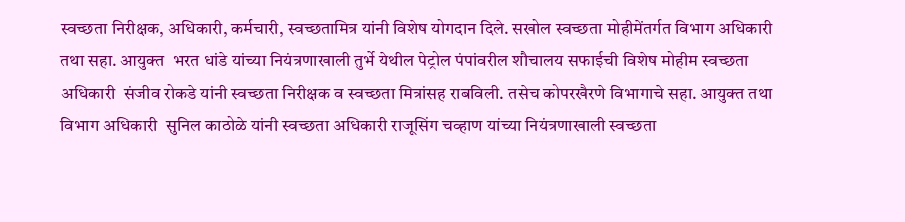स्वच्छता निरीक्षक, अधिकारी, कर्मचारी, स्वच्छतामित्र यांनी विशेष योगदान दिले. सखोल स्वच्छता मोहीमेंतर्गत विभाग अधिकारी तथा सहा. आयुक्त  भरत धांडे यांच्या नियंत्रणाखाली तुर्भे येथील पेट्रोल पंपांवरील शौचालय सफाईची विशेष मोहीम स्वच्छता अधिकारी  संजीव रोकडे यांनी स्वच्छता निरीक्षक व स्वच्छता मित्रांसह राबविली. तसेच कोपरखैरणे विभागाचे सहा. आयुक्त तथा विभाग अधिकारी  सुनिल काठोळे यांनी स्वच्छता अधिकारी राजूसिंग चव्हाण यांच्या नियंत्रणाखाली स्वच्छता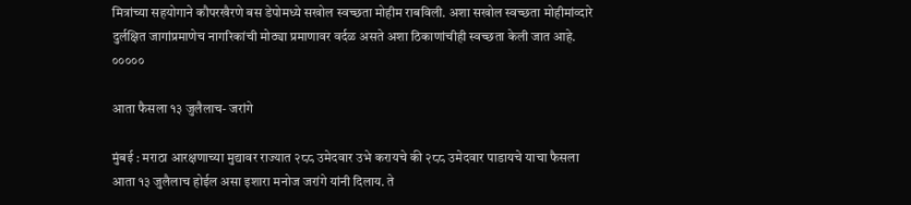मित्रांच्या सहयोगाने कौपरखैरणे बस डेपोमध्ये सखोल स्वच्छता मोहीम राबविली. अशा सखोल स्वच्छता मोहीमांव्दारे दुर्लक्षित जागांप्रमाणेच नागरिकांची मोठ्या प्रमाणावर वर्दळ असते अशा ठिकाणांचीही स्वच्छता केली जात आहे. ०००००

आता फैसला १३ जुलैलाच- जरांगे

मुंबई : मराठा आरक्षणाच्या मुद्यावर राज्यात २८८ उमेदवार उभे करायचे की २८८ उमेदवार पाडायचे याचा फैसला आता १३ जुलैलाच होईल असा इशारा मनोज जरांगे यांनी दिलाय. ते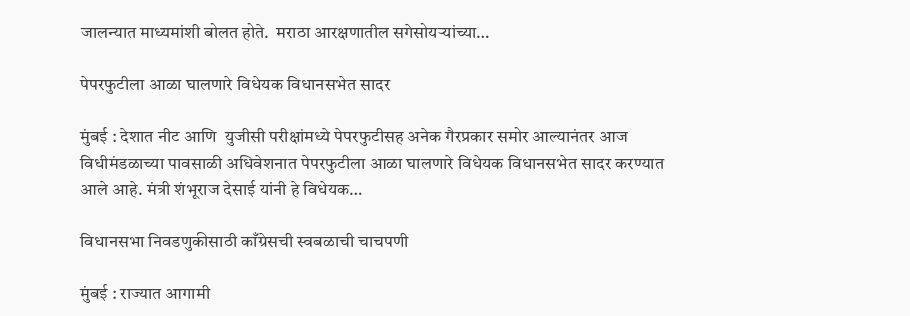जालन्यात माध्यमांशी बोलत होते.  मराठा आरक्षणातील सगेसोयऱ्यांच्या…

पेपरफुटीला आळा घालणारे विधेयक विधानसभेत सादर

मुंबई : देशात नीट आणि  युजीसी परीक्षांमध्ये पेपरफुटीसह अनेक गैरप्रकार समोर आल्यानंतर आज विधीमंडळाच्या पावसाळी अधिवेशनात पेपरफुटीला आळा घालणारे विधेयक विधानसभेत सादर करण्यात आले आहे. मंत्री शंभूराज देसाई यांनी हे विधेयक…

विधानसभा निवडणुकीसाठी काँग्रेसची स्वबळाची चाचपणी

मुंबई : राज्यात आगामी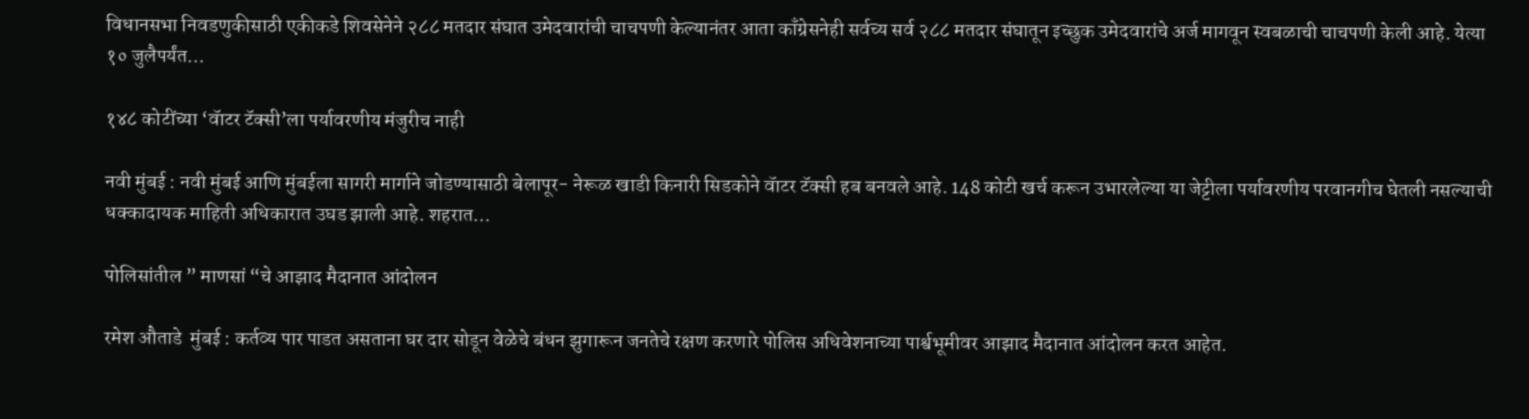विधानसभा निवडणुकीसाठी एकीकडे शिवसेनेने २८८ मतदार संघात उमेदवारांची चाचपणी केल्यानंतर आता काँग्रेसनेही सर्वच्य सर्व २८८ मतदार संघातून इच्छुक उमेदवारांचे अर्ज मागवून स्वबळाची चाचपणी केली आहे. येत्या १० जुलैपर्यंत…

१४८ कोटींच्या ‘वॅाटर टॅक्सी’ला पर्यावरणीय मंजुरीच नाही

नवी मुंबई : नवी मुंबई आणि मुंबईला सागरी मार्गाने जोडण्यासाठी बेलापूर- नेरूळ खाडी किनारी सिडकोने वॅाटर टॅक्सी हब बनवले आहे. 148 कोटी खर्च करून उभारलेल्या या जेट्टीला पर्यावरणीय परवानगीच घेतली नसल्याची धक्कादायक माहिती अधिकारात उघड झाली आहे. शहरात…

पोलिसांतील ” माणसां “चे आझाद मैदानात आंदोलन

रमेश औताडे  मुंबई : कर्तव्य पार पाडत असताना घर दार सोडून वेळेचे बंधन झुगारून जनतेचे रक्षण करणारे पोलिस अधिवेशनाच्या पार्श्वभूमीवर आझाद मैदानात आंदोलन करत आहेत.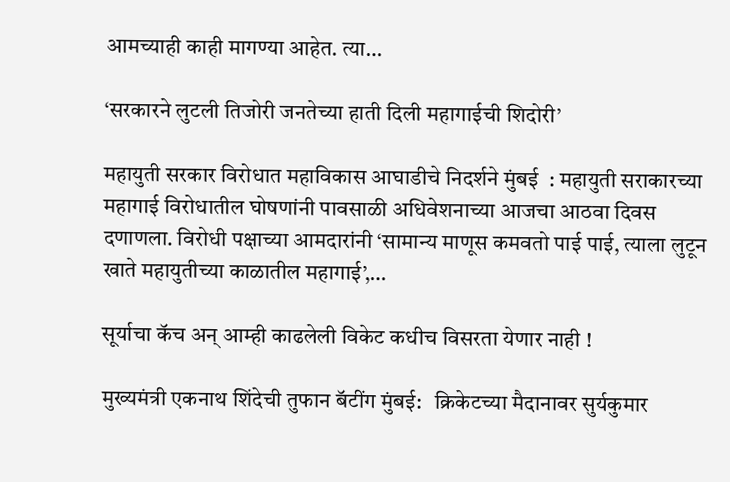आमच्याही काही मागण्या आहेत. त्या…

‘सरकारने लुटली तिजोरी जनतेच्या हाती दिली महागाईची शिदोरी’

महायुती सरकार विरोधात महाविकास आघाडीचे निदर्शने मुंबई  : महायुती सराकारच्या महागाई विरोधातील घोषणांनी पावसाळी अधिवेशनाच्या आजचा आठवा दिवस दणाणला. विरोधी पक्षाच्या आमदारांनी ‘सामान्य माणूस कमवतो पाई पाई, त्याला लुटून खाते महायुतीच्या काळातील महागाई’,…

सूर्याचा कॅच अन् आम्ही काढलेली विकेट कधीच विसरता येणार नाही !

मुख्यमंत्री एकनाथ शिंदेची तुफान बॅटींग मुंबई:   क्रिकेटच्या मैदानावर सुर्यकुमार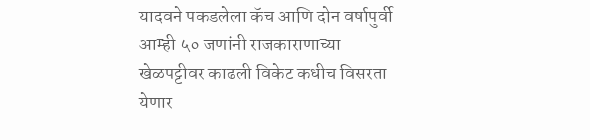यादवने पकडलेला कॅच आणि दोन वर्षापुर्वी आम्ही ५० जणांनी राजकाराणाच्या खेळपट्टीवर काढली विकेट कधीच विसरता येणार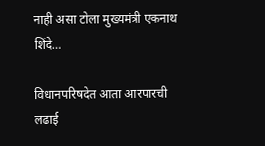नाही असा टोला मुख्यमंत्री एकनाथ शिंदे…

विधानपरिषदेत आता आरपारची लढाई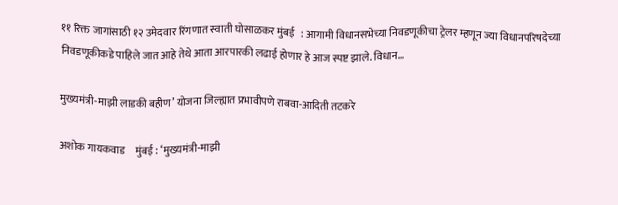११ रिक्त जागांसाठी १२ उमेदवार रिंगणात स्वाती घोसाळकर मुंबई   : आगामी विधानसभेच्या निवडणूकीचा ट्रेलर म्हणून ज्या विधानपरिषदेच्या निवडणूकीकडे पाहिले जात आहे तेथे आता आरपारकी लढाई होणार हे आज स्पष्ट झाले. विधान…

मुख्यमंत्री-माझी लाडकी बहीण’ योजना जिल्ह्यात प्रभावीपणे राबवा-आदिती तटकरे

अशोक गायकवाड     मुंबई : ‘मुख्यमंत्री-माझी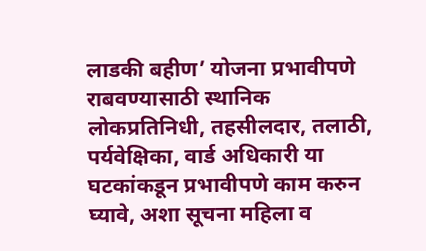लाडकी बहीण’ योजना प्रभावीपणे राबवण्यासाठी स्थानिक लोकप्रतिनिधी, तहसीलदार, तलाठी, पर्यवेक्षिका, वार्ड अधिकारी या घटकांकडून प्रभावीपणे काम करुन घ्यावे, अशा सूचना महिला व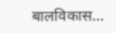बालविकास…